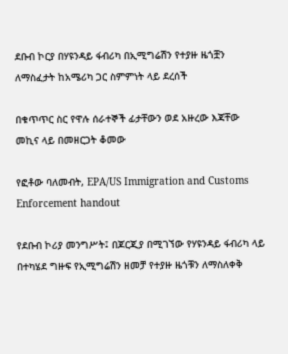ደቡብ ኮርያ በሃዩንዳይ ፋብሪካ በኢሚግሬሽን የተያዙ ዜጎቿን ለማስፈታት ከአሜሪካ ጋር ስምምነት ላይ ደረሰች

በቁጥጥር ስር የዋሉ ሰራተኞች ፊታቸውን ወደ አዙረው እጃቸው መኪና ላይ በመዘርጋት ቆመው

የፎቶው ባለመብት, EPA/US Immigration and Customs Enforcement handout

የደቡብ ኮሪያ መንግሥት፤ በጆርጂያ በሚገኘው የሃዩንዳይ ፋብሪካ ላይ በተካሄደ ግዙፍ የኢሚግሬሽን ዘመቻ የተያዙ ዜጎቹን ለማስለቀቅ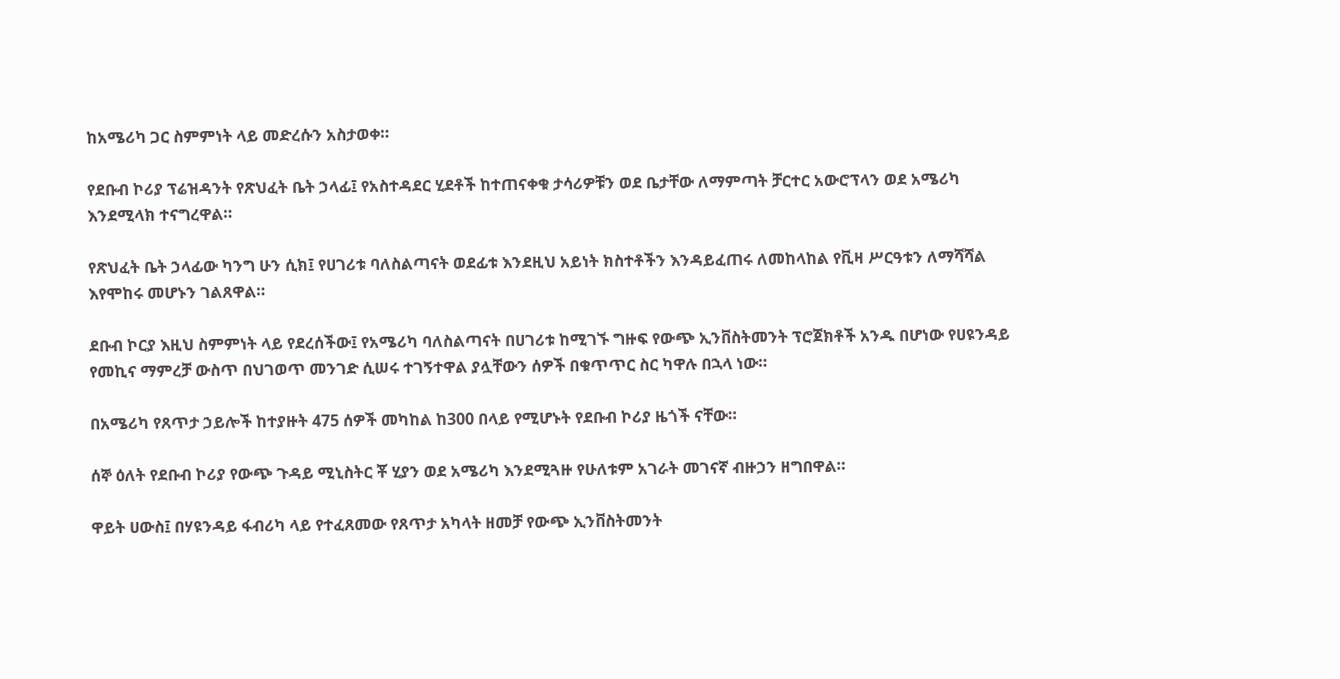ከአሜሪካ ጋር ስምምነት ላይ መድረሱን አስታወቀ።

የደቡብ ኮሪያ ፕሬዝዳንት የጽህፈት ቤት ኃላፊ፤ የአስተዳደር ሂደቶች ከተጠናቀቁ ታሳሪዎቹን ወደ ቤታቸው ለማምጣት ቻርተር አውሮፕላን ወደ አሜሪካ እንደሚላክ ተናግረዋል።

የጽህፈት ቤት ኃላፊው ካንግ ሁን ሲክ፤ የሀገሪቱ ባለስልጣናት ወደፊቱ እንደዚህ አይነት ክስተቶችን እንዳይፈጠሩ ለመከላከል የቪዛ ሥርዓቱን ለማሻሻል እየሞከሩ መሆኑን ገልጸዋል።

ደቡብ ኮርያ እዚህ ስምምነት ላይ የደረሰችው፤ የአሜሪካ ባለስልጣናት በሀገሪቱ ከሚገኙ ግዙፍ የውጭ ኢንቨስትመንት ፕሮጀክቶች አንዱ በሆነው የሀዩንዳይ የመኪና ማምረቻ ውስጥ በህገወጥ መንገድ ሲሠሩ ተገኝተዋል ያሏቸውን ሰዎች በቁጥጥር ስር ካዋሉ በኋላ ነው።

በአሜሪካ የጸጥታ ኃይሎች ከተያዙት 475 ሰዎች መካከል ከ300 በላይ የሚሆኑት የደቡብ ኮሪያ ዜጎች ናቸው።

ሰኞ ዕለት የደቡብ ኮሪያ የውጭ ጉዳይ ሚኒስትር ቾ ሂያን ወደ አሜሪካ እንደሚጓዙ የሁለቱም አገራት መገናኛ ብዙኃን ዘግበዋል።

ዋይት ሀውስ፤ በሃዩንዳይ ፋብሪካ ላይ የተፈጸመው የጸጥታ አካላት ዘመቻ የውጭ ኢንቨስትመንት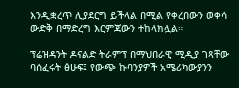እንዲቋረጥ ሊያደርግ ይችላል በሚል የቀረበውን ወቀሳ ውድቅ በማድረግ እርምጃውን ተከላክሏል።

ፕሬዝዳንት ዶናልድ ትራምፕ በማህበራዊ ሚዲያ ገጻቸው ባሰፈሩት ፅሁፍ፤ የውጭ ኩባንያዎች አሜሪካውያንን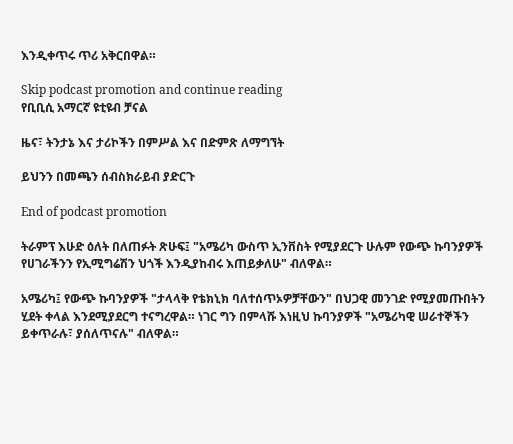እንዲቀጥሩ ጥሪ አቅርበዋል።

Skip podcast promotion and continue reading
የቢቢሲ አማርኛ ዩቲዩብ ቻናል

ዜና፣ ትንታኔ እና ታሪኮችን በምሥል እና በድምጽ ለማግኘት

ይህንን በመጫን ሰብስክራይብ ያድርጉ

End of podcast promotion

ትራምፕ እሁድ ዕለት በለጠፉት ጽሁፍ፤ "አሜሪካ ውስጥ ኢንቨስት የሚያደርጉ ሁሉም የውጭ ኩባንያዎች የሀገራችንን የኢሚግሬሽን ህጎች እንዲያከብሩ እጠይቃለሁ" ብለዋል።

አሜሪካ፤ የውጭ ኩባንያዎች "ታላላቅ የቴክኒክ ባለተሰጥኦዎቻቸውን" በህጋዊ መንገድ የሚያመጡበትን ሂደት ቀላል እንደሚያደርግ ተናግረዋል። ነገር ግን በምላሹ እነዚህ ኩባንያዎች "አሜሪካዊ ሠራተኞችን ይቀጥራሉ፣ ያሰለጥናሉ" ብለዋል።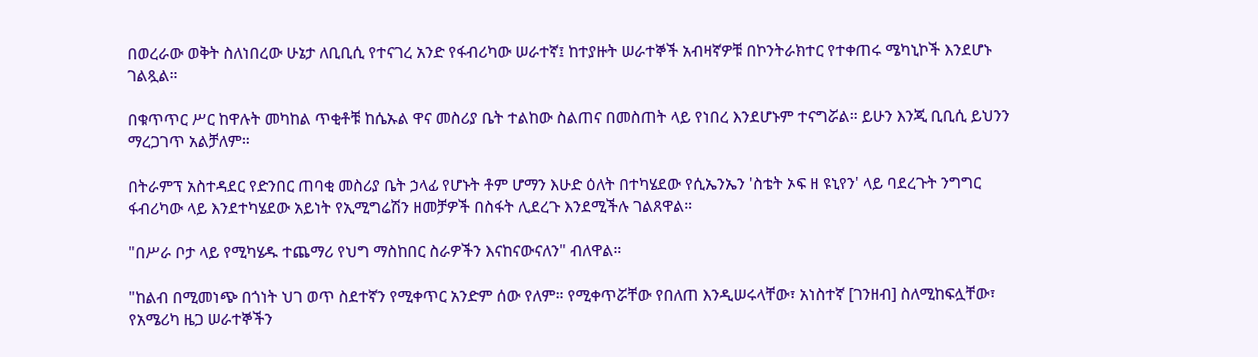በወረራው ወቅት ስለነበረው ሁኔታ ለቢቢሲ የተናገረ አንድ የፋብሪካው ሠራተኛ፤ ከተያዙት ሠራተኞች አብዛኛዎቹ በኮንትራክተር የተቀጠሩ ሜካኒኮች እንደሆኑ ገልጿል።

በቁጥጥር ሥር ከዋሉት መካከል ጥቂቶቹ ከሴኡል ዋና መስሪያ ቤት ተልከው ስልጠና በመስጠት ላይ የነበረ እንደሆኑም ተናግሯል። ይሁን እንጂ ቢቢሲ ይህንን ማረጋገጥ አልቻለም።

በትራምፕ አስተዳደር የድንበር ጠባቂ መስሪያ ቤት ኃላፊ የሆኑት ቶም ሆማን እሁድ ዕለት በተካሄደው የሲኤንኤን 'ስቴት ኦፍ ዘ ዩኒየን' ላይ ባደረጉት ንግግር ፋብሪካው ላይ እንደተካሄደው አይነት የኢሚግሬሽን ዘመቻዎች በስፋት ሊደረጉ እንደሚችሉ ገልጸዋል።

"በሥራ ቦታ ላይ የሚካሄዱ ተጨማሪ የህግ ማስከበር ስራዎችን እናከናውናለን" ብለዋል።

"ከልብ በሚመነጭ በጎነት ህገ ወጥ ስደተኛን የሚቀጥር አንድም ሰው የለም። የሚቀጥሯቸው የበለጠ እንዲሠሩላቸው፣ አነስተኛ [ገንዘብ] ስለሚከፍሏቸው፣ የአሜሪካ ዜጋ ሠራተኞችን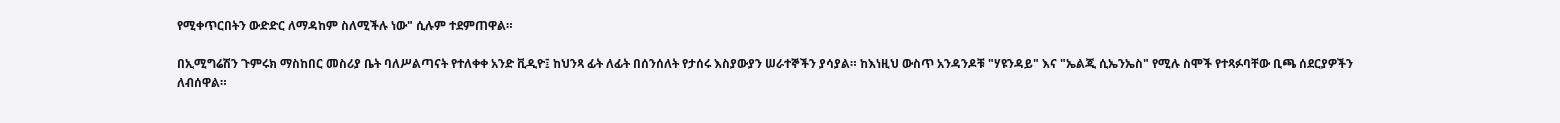የሚቀጥርበትን ውድድር ለማዳከም ስለሚችሉ ነው" ሲሉም ተደምጠዋል።

በኢሚግሬሽን ጉምሩክ ማስከበር መስሪያ ቤት ባለሥልጣናት የተለቀቀ አንድ ቪዲዮ፤ ከህንጻ ፊት ለፊት በሰንሰለት የታሰሩ እስያውያን ሠራተኞችን ያሳያል። ከእነዚህ ውስጥ አንዳንዶቹ "ሃዩንዳይ" እና "ኤልጂ ሲኤንኤስ" የሚሉ ስሞች የተጻፉባቸው ቢጫ ሰደርያዎችን ለብሰዋል።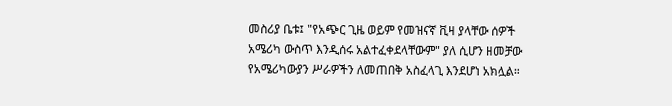መስሪያ ቤቱ፤ "የአጭር ጊዜ ወይም የመዝናኛ ቪዛ ያላቸው ሰዎች አሜሪካ ውስጥ እንዲሰሩ አልተፈቀደላቸውም" ያለ ሲሆን ዘመቻው የአሜሪካውያን ሥራዎችን ለመጠበቅ አስፈላጊ እንደሆነ አክሏል።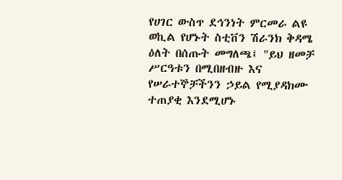የሀገር ውስጥ ደኅንነት ምርመራ ልዩ ወኪል የሆኑት ስቲቨን ሽራንክ ቅዳሜ ዕለት በሰጡት መግለጫ፤ "ይህ ዘመቻ ሥርዓቱን በሚበዘብዙ እና የሠራተኞቻችንን ኃይል የሚያዳክሙ ተጠያቂ እንደሚሆኑ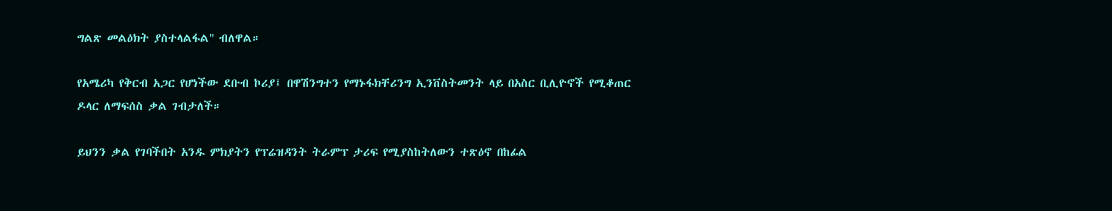ግልጽ መልዕክት ያስተላልፋል" ብለዋል።

የአሜሪካ የቅርብ አጋር የሆነችው ደቡብ ኮሪያ፤ በዋሽንግተን የማኑፋክቸሪንግ ኢንቨስትመንት ላይ በአስር ቢሊዮኖች የሚቆጠር ዶላር ለማፍሰስ ቃል ገብታለች።

ይህንን ቃል የገባችበት አንዱ ምክያትን የፕሬዝዳንት ትራምፕ ታሪፍ የሚያስከትለውን ተጽዕኖ በከፊል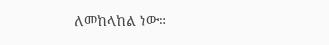ለመከላከል ነው።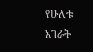የሁለቱ አገራት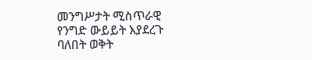መንግሥታት ሚስጥራዊ የንግድ ውይይት እያደረጉ ባለበት ወቅት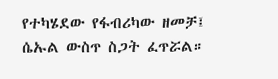የተካሄደው የፋብሪካው ዘመቻ፤ ሴኡል ውስጥ ስጋት ፈጥሯል።